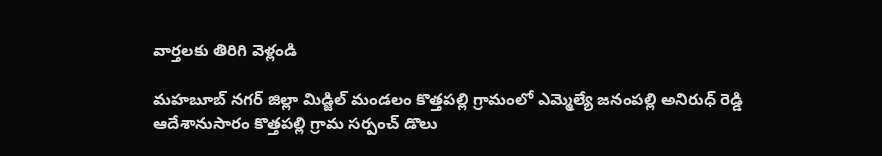వార్తలకు తిరిగి వెళ్లండి

మహబూబ్ నగర్ జిల్లా మిడ్జిల్ మండలం కొత్తపల్లి గ్రామంలో ఎమ్మెల్యే జనంపల్లి అనిరుధ్ రెడ్డి ఆదేశానుసారం కొత్తపల్లి గ్రామ సర్పంచ్ డొలు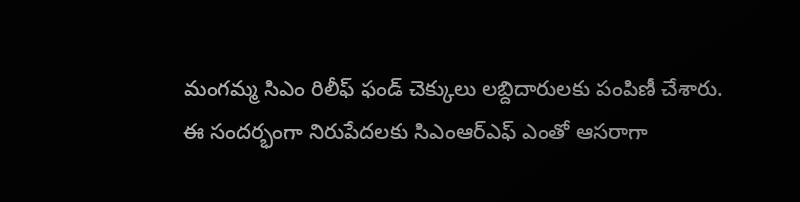మంగమ్మ సిఎం రిలీఫ్ ఫండ్ చెక్కులు లబ్దిదారులకు పంపిణీ చేశారు.
ఈ సందర్భంగా నిరుపేదలకు సిఎంఆర్ఎఫ్ ఎంతో ఆసరాగా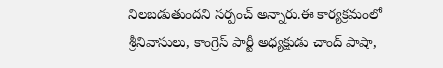నిలబడుతుందని సర్పంచ్ అన్నారు.ఈ కార్యక్రమంలో శ్రీనివాసులు, కాంగ్రెస్ పార్టీ అధ్యక్షుడు చాంద్ పాషా,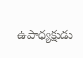ఉపాధ్యక్షుడు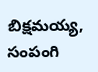బిక్షమయ్య, సంపంగి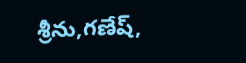శ్రీను,గణేష్,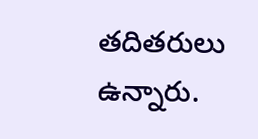తదితరులు ఉన్నారు.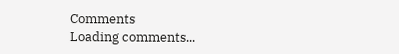Comments
Loading comments...